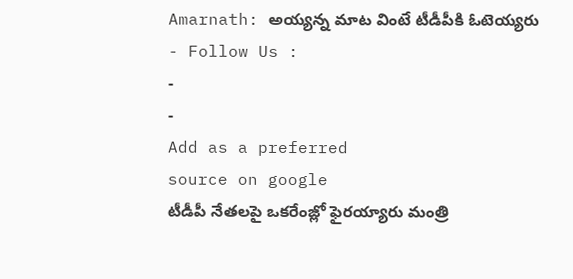Amarnath: అయ్యన్న మాట వింటే టీడీపీకి ఓటెయ్యరు
- Follow Us :
-
-
Add as a preferred
source on google
టీడీపీ నేతలపై ఒకరేంజ్లో ఫైరయ్యారు మంత్రి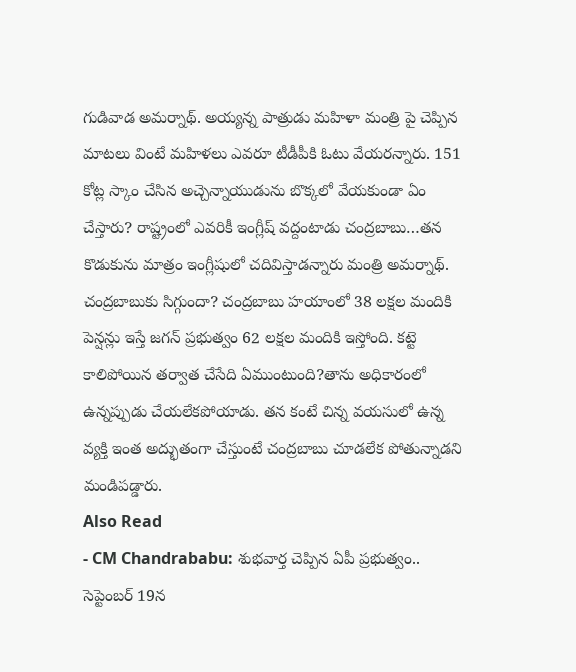గుడివాడ అమర్నాథ్. అయ్యన్న పాత్రుడు మహిళా మంత్రి పై చెప్పిన మాటలు వింటే మహిళలు ఎవరూ టీడీపీకి ఓటు వేయరన్నారు. 151 కోట్ల స్కాం చేసిన అచ్చెన్నాయుడును బొక్కలో వేయకుండా ఏం చేస్తారు? రాష్ట్రంలో ఎవరికీ ఇంగ్లీష్ వద్దంటాడు చంద్రబాబు…తన కొడుకును మాత్రం ఇంగ్లీషులో చదివిస్తాడన్నారు మంత్రి అమర్నాథ్.
చంద్రబాబుకు సిగ్గుందా? చంద్రబాబు హయాంలో 38 లక్షల మందికి పెన్షన్లు ఇస్తే జగన్ ప్రభుత్వం 62 లక్షల మందికి ఇస్తోంది. కట్టె కాలిపోయిన తర్వాత చేసేది ఏముంటుంది?తాను అధికారంలో ఉన్నప్పుడు చేయలేకపోయాడు. తన కంటే చిన్న వయసులో ఉన్న వ్యక్తి ఇంత అద్భుతంగా చేస్తుంటే చంద్రబాబు చూడలేక పోతున్నాడని మండిపడ్డారు.
Also Read
- CM Chandrababu: శుభవార్త చెప్పిన ఏపీ ప్రభుత్వం.. సెప్టెంబర్ 19న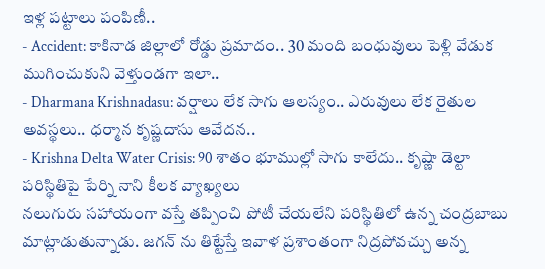ఇళ్ల పట్టాలు పంపిణీ..
- Accident: కాకినాడ జిల్లాలో రోడ్డు ప్రమాదం.. 30 మంది బంధువులు పెళ్లి వేడుక ముగించుకుని వెళ్తుండగా ఇలా..
- Dharmana Krishnadasu: వర్షాలు లేక సాగు ఆలస్యం.. ఎరువులు లేక రైతుల అవస్థలు.. ధర్మాన కృష్ణదాసు ఆవేదన..
- Krishna Delta Water Crisis: 90 శాతం భూముల్లో సాగు కాలేదు.. కృష్ణా డెల్టా పరిస్థితిపై పేర్ని నాని కీలక వ్యాఖ్యలు
నలుగురు సహాయంగా వస్తే తప్పించి పోటీ చేయలేని పరిస్థితిలో ఉన్న చంద్రబాబు మాట్లాడుతున్నాడు. జగన్ ను తిట్టేస్తే ఇవాళ ప్రశాంతంగా నిద్రపోవచ్చు అన్న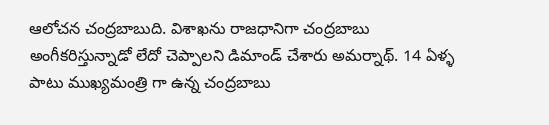ఆలోచన చంద్రబాబుది. విశాఖను రాజధానిగా చంద్రబాబు అంగీకరిస్తున్నాడో లేదో చెప్పాలని డిమాండ్ చేశారు అమర్నాథ్. 14 ఏళ్ళ పాటు ముఖ్యమంత్రి గా ఉన్న చంద్రబాబు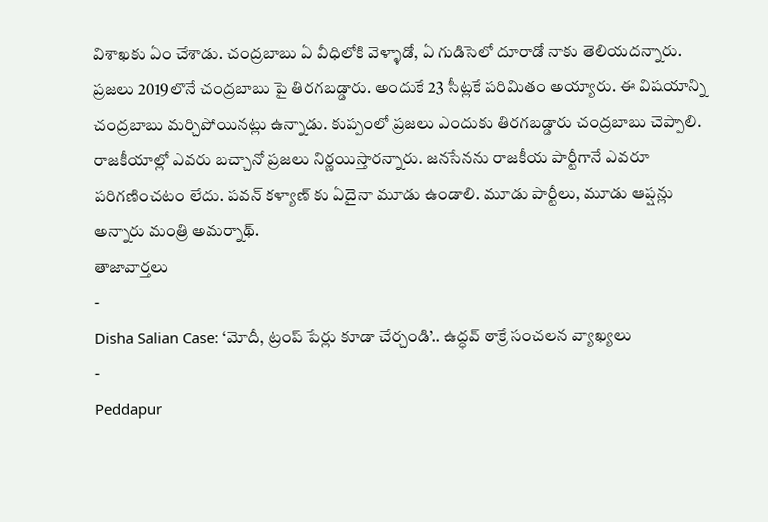విశాఖకు ఏం చేశాడు. చంద్రబాబు ఏ వీధిలోకి వెళ్ళాడో, ఏ గుడిసెలో దూరాడో నాకు తెలియదన్నారు.
ప్రజలు 2019లొనే చంద్రబాబు పై తిరగబడ్డారు. అందుకే 23 సీట్లకే పరిమితం అయ్యారు. ఈ విషయాన్ని చంద్రబాబు మర్చిపోయినట్లు ఉన్నాడు. కుప్పంలో ప్రజలు ఎందుకు తిరగబడ్డారు చంద్రబాబు చెప్పాలి. రాజకీయాల్లో ఎవరు బచ్చానో ప్రజలు నిర్ణయిస్తారన్నారు. జనసేనను రాజకీయ పార్టీగానే ఎవరూ పరిగణించటం లేదు. పవన్ కళ్యాణ్ కు ఏదైనా మూడు ఉండాలి. మూడు పార్టీలు, మూడు ఆప్షన్లు అన్నారు మంత్రి అమర్నాథ్.
తాజావార్తలు
-
Disha Salian Case: ‘మోదీ, ట్రంప్ పేర్లు కూడా చేర్చండి’.. ఉద్ధవ్ ఠాక్రే సంచలన వ్యాఖ్యలు
-
Peddapur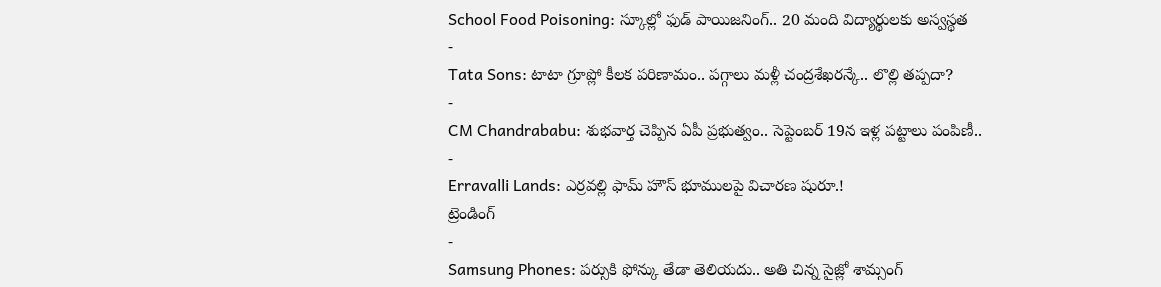School Food Poisoning: స్కూల్లో ఫుడ్ పాయిజనింగ్.. 20 మంది విద్యార్థులకు అస్వస్థత
-
Tata Sons: టాటా గ్రూప్లో కీలక పరిణామం.. పగ్గాలు మళ్లీ చంద్రశేఖరన్కే.. లొల్లి తప్పదా?
-
CM Chandrababu: శుభవార్త చెప్పిన ఏపీ ప్రభుత్వం.. సెప్టెంబర్ 19న ఇళ్ల పట్టాలు పంపిణీ..
-
Erravalli Lands: ఎర్రవల్లి ఫామ్ హౌస్ భూములపై విచారణ షురూ.!
ట్రెండింగ్
-
Samsung Phones: పర్సుకి ఫోన్కు తేడా తెలియదు.. అతి చిన్న సైజ్లో శామ్సంగ్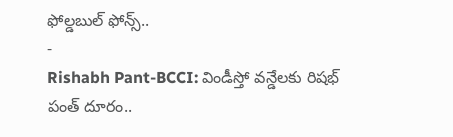ఫోల్డబుల్ ఫోన్స్..
-
Rishabh Pant-BCCI: విండీస్తో వన్డేలకు రిషభ్ పంత్ దూరం..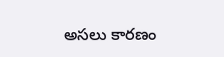అసలు కారణం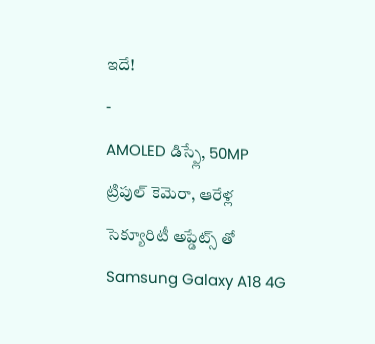ఇదే!
-
AMOLED డిస్ప్లే, 50MP ట్రిపుల్ కెమెరా, ఆరేళ్ల సెక్యూరిటీ అప్డేట్స్ తో Samsung Galaxy A18 4G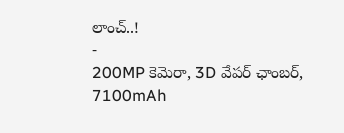లాంచ్..!
-
200MP కెమెరా, 3D వేపర్ ఛాంబర్, 7100mAh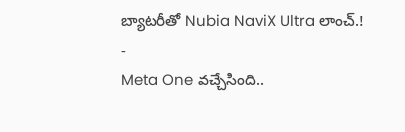బ్యాటరీతో Nubia NaviX Ultra లాంచ్.!
-
Meta One వచ్చేసింది..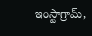ఇంస్టాగ్రామ్,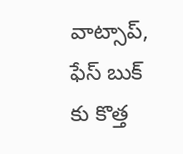వాట్సాప్, ఫేస్ బుక్ కు కొత్త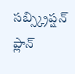సబ్స్క్రిప్షన్ ప్లాన్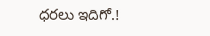ధరలు ఇదిగో.!